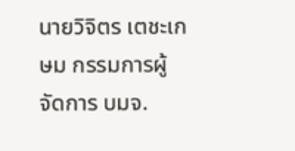นายวิจิตร เตชะเกษม กรรมการผู้จัดการ บมจ.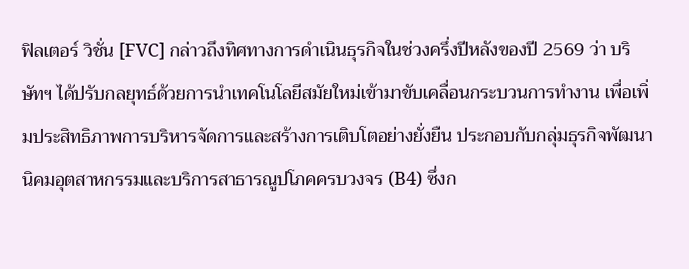ฟิลเตอร์ วิชั่น [FVC] กล่าวถึงทิศทางการดำเนินธุรกิจในช่วงครึ่งปีหลังของปี 2569 ว่า บริษัทฯ ได้ปรับกลยุทธ์ด้วยการนำเทคโนโลยีสมัยใหม่เข้ามาขับเคลื่อนกระบวนการทำงาน เพื่อเพิ่มประสิทธิภาพการบริหารจัดการและสร้างการเติบโตอย่างยั่งยืน ประกอบกับกลุ่มธุรกิจพัฒนานิคมอุตสาหกรรมและบริการสาธารณูปโภคครบวงจร (B4) ซึ่งก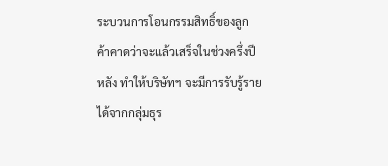ระบวนการโอนกรรมสิทธิ์ของลูกค้าคาดว่าจะแล้วเสร็จในช่วงครึ่งปีหลัง ทำให้บริษัทฯ จะมีการรับรู้รายได้จากกลุ่มธุร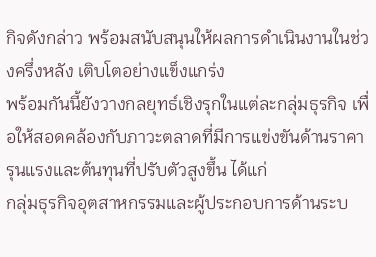กิจดังกล่าว พร้อมสนับสนุนให้ผลการดำเนินงานในช่วงครึ่งหลัง เติบโตอย่างแข็งแกร่ง
พร้อมกันนี้ยังวางกลยุทธ์เชิงรุกในแต่ละกลุ่มธุรกิจ เพื่อให้สอดคล้องกับภาวะตลาดที่มีการแข่งขันด้านราคารุนแรงและต้นทุนที่ปรับตัวสูงขึ้น ได้แก่
กลุ่มธุรกิจอุตสาหกรรมและผู้ประกอบการด้านระบ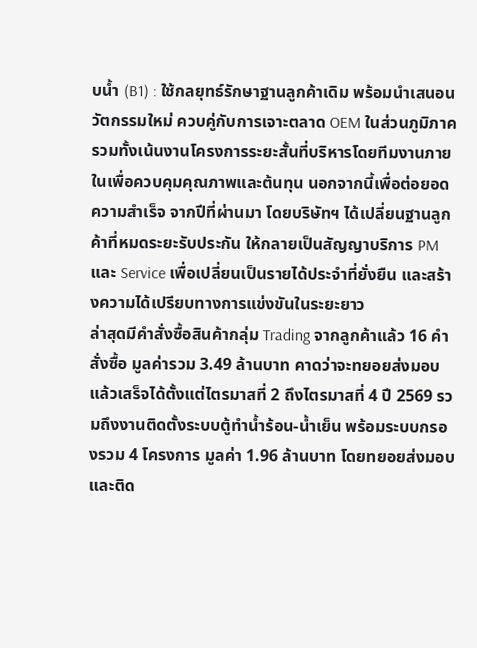บน้ำ (B1) : ใช้กลยุทธ์รักษาฐานลูกค้าเดิม พร้อมนำเสนอนวัตกรรมใหม่ ควบคู่กับการเจาะตลาด OEM ในส่วนภูมิภาค รวมทั้งเน้นงานโครงการระยะสั้นที่บริหารโดยทีมงานภายในเพื่อควบคุมคุณภาพและต้นทุน นอกจากนี้เพื่อต่อยอดความสำเร็จ จากปีที่ผ่านมา โดยบริษัทฯ ได้เปลี่ยนฐานลูกค้าที่หมดระยะรับประกัน ให้กลายเป็นสัญญาบริการ PM และ Service เพื่อเปลี่ยนเป็นรายได้ประจำที่ยั่งยืน และสร้างความได้เปรียบทางการแข่งขันในระยะยาว
ล่าสุดมีคำสั่งซื้อสินค้ากลุ่ม Trading จากลูกค้าแล้ว 16 คำสั่งซื้อ มูลค่ารวม 3.49 ล้านบาท คาดว่าจะทยอยส่งมอบแล้วเสร็จได้ตั้งแต่ไตรมาสที่ 2 ถึงไตรมาสที่ 4 ปี 2569 รวมถึงงานติดตั้งระบบตู้ทำน้ำร้อน-น้ำเย็น พร้อมระบบกรองรวม 4 โครงการ มูลค่า 1.96 ล้านบาท โดยทยอยส่งมอบและติด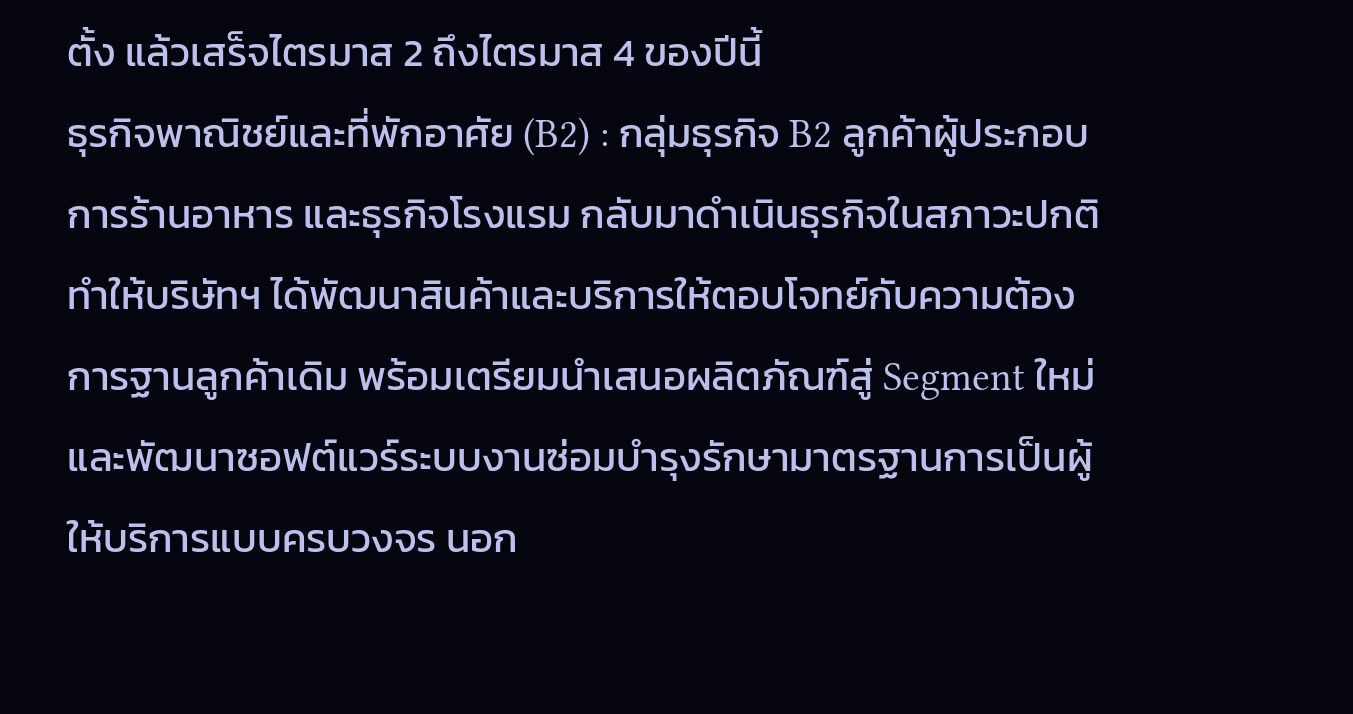ตั้ง แล้วเสร็จไตรมาส 2 ถึงไตรมาส 4 ของปีนี้
ธุรกิจพาณิชย์และที่พักอาศัย (B2) : กลุ่มธุรกิจ B2 ลูกค้าผู้ประกอบการร้านอาหาร และธุรกิจโรงแรม กลับมาดำเนินธุรกิจในสภาวะปกติ ทำให้บริษัทฯ ได้พัฒนาสินค้าและบริการให้ตอบโจทย์กับความต้องการฐานลูกค้าเดิม พร้อมเตรียมนำเสนอผลิตภัณฑ์สู่ Segment ใหม่ และพัฒนาซอฟต์แวร์ระบบงานซ่อมบำรุงรักษามาตรฐานการเป็นผู้ให้บริการแบบครบวงจร นอก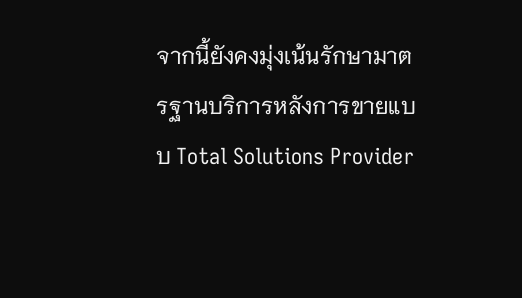จากนี้ยังคงมุ่งเน้นรักษามาตรฐานบริการหลังการขายแบบ Total Solutions Provider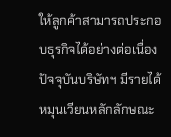ให้ลูกค้าสามารถประกอบธุรกิจได้อย่างต่อเนื่อง
ปัจจุบันบริษัทฯ มีรายได้หมุนเวียนหลักลักษณะ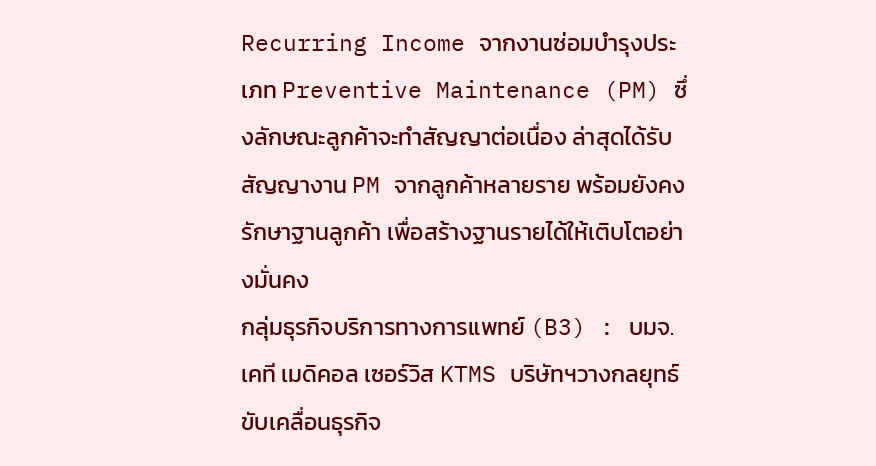Recurring Income จากงานซ่อมบำรุงประเภท Preventive Maintenance (PM) ซึ่งลักษณะลูกค้าจะทำสัญญาต่อเนื่อง ล่าสุดได้รับสัญญางาน PM จากลูกค้าหลายราย พร้อมยังคงรักษาฐานลูกค้า เพื่อสร้างฐานรายได้ให้เติบโตอย่างมั่นคง
กลุ่มธุรกิจบริการทางการแพทย์ (B3) : บมจ. เคที เมดิคอล เซอร์วิส KTMS บริษัทฯวางกลยุทธ์ขับเคลื่อนธุรกิจ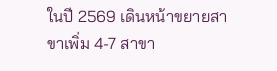ในปี 2569 เดินหน้าขยายสาขาเพิ่ม 4-7 สาขา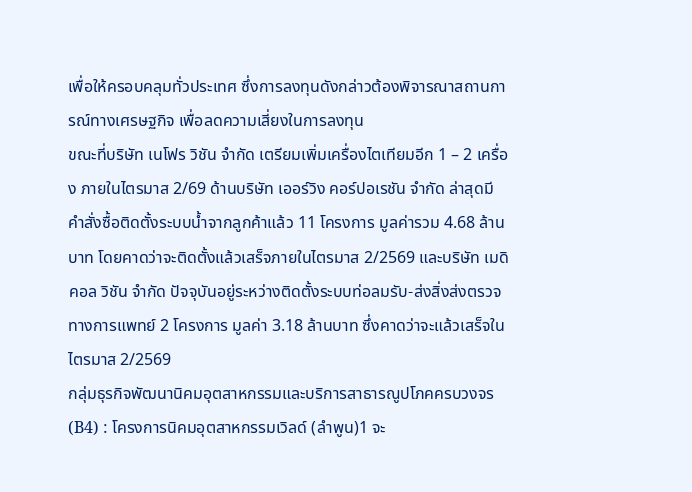เพื่อให้ครอบคลุมทั่วประเทศ ซึ่งการลงทุนดังกล่าวต้องพิจารณาสถานการณ์ทางเศรษฐกิจ เพื่อลดความเสี่ยงในการลงทุน
ขณะที่บริษัท เนโฟร วิชัน จำกัด เตรียมเพิ่มเครื่องไตเทียมอีก 1 – 2 เครื่อง ภายในไตรมาส 2/69 ด้านบริษัท เออร์วิง คอร์ปอเรชัน จำกัด ล่าสุดมีคำสั่งซื้อติดตั้งระบบน้ำจากลูกค้าแล้ว 11 โครงการ มูลค่ารวม 4.68 ล้านบาท โดยคาดว่าจะติดตั้งแล้วเสร็จภายในไตรมาส 2/2569 และบริษัท เมดิคอล วิชัน จำกัด ปัจจุบันอยู่ระหว่างติดตั้งระบบท่อลมรับ-ส่งสิ่งส่งตรวจทางการแพทย์ 2 โครงการ มูลค่า 3.18 ล้านบาท ซึ่งคาดว่าจะแล้วเสร็จในไตรมาส 2/2569
กลุ่มธุรกิจพัฒนานิคมอุตสาหกรรมและบริการสาธารณูปโภคครบวงจร (B4) : โครงการนิคมอุตสาหกรรมเวิลด์ (ลำพูน)1 จะ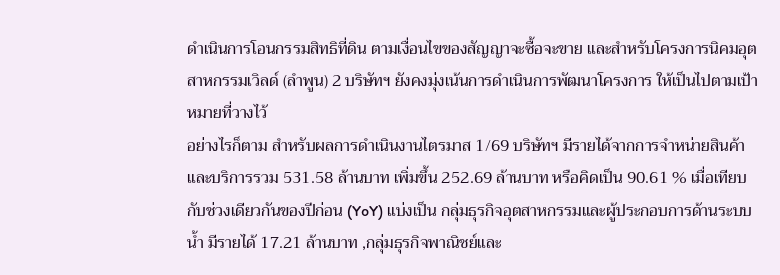ดำเนินการโอนกรรมสิทธิที่ดิน ตามเงื่อนไขของสัญญาจะซื้อจะขาย และสำหรับโครงการนิคมอุตสาหกรรมเวิลด์ (ลำพูน) 2 บริษัทฯ ยังคงมุ่งเน้นการดำเนินการพัฒนาโครงการ ให้เป็นไปตามเป้าหมายที่วางไว้
อย่างไรก็ตาม สำหรับผลการดำเนินงานไตรมาส 1/69 บริษัทฯ มีรายได้จากการจำหน่ายสินค้าและบริการรวม 531.58 ล้านบาท เพิ่มขึ้น 252.69 ล้านบาท หรือคิดเป็น 90.61 % เมื่อเทียบกับช่วงเดียวกันของปีก่อน (YoY) แบ่งเป็น กลุ่มธุรกิจอุตสาหกรรมและผู้ประกอบการด้านระบบน้ำ มีรายได้ 17.21 ล้านบาท ,กลุ่มธุรกิจพาณิชย์และ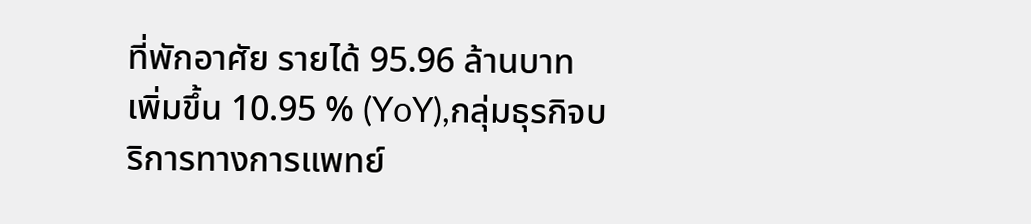ที่พักอาศัย รายได้ 95.96 ล้านบาท เพิ่มขึ้น 10.95 % (YoY),กลุ่มธุรกิจบริการทางการแพทย์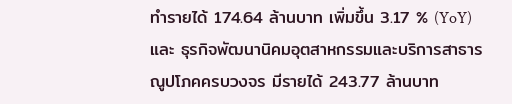ทำรายได้ 174.64 ล้านบาท เพิ่มขึ้น 3.17 % (YoY) และ ธุรกิจพัฒนานิคมอุตสาหกรรมและบริการสาธารณูปโภคครบวงจร มีรายได้ 243.77 ล้านบาท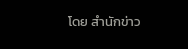โดย สำนักข่าว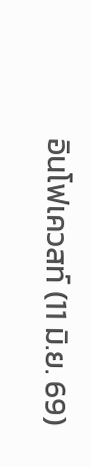อินโฟเควสท์ (11 มิ.ย. 69)